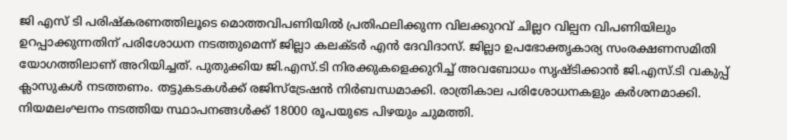ജി എസ് ടി പരിഷ്‌കരണത്തിലൂടെ മൊത്തവിപണിയില്‍ പ്രതിഫലിക്കുന്ന വിലക്കുറവ് ചില്ലറ വില്പന വിപണിയിലും ഉറപ്പാക്കുന്നതിന് പരിശോധന നടത്തുമെന്ന് ജില്ലാ കലക്ടര്‍ എന്‍ ദേവിദാസ്. ജില്ലാ ഉപഭോക്തൃകാര്യ സംരക്ഷണസമിതി യോഗത്തിലാണ് അറിയിച്ചത്. പുതുക്കിയ ജി.എസ്.ടി നിരക്കുകളെക്കുറിച്ച് അവബോധം സൃഷ്ടിക്കാന്‍ ജി.എസ്.ടി വകുപ്പ് ക്ലാസുകള്‍ നടത്തണം. തട്ടുകടകള്‍ക്ക് രജിസ്ട്രേഷന്‍ നിര്‍ബന്ധമാക്കി. രാത്രികാല പരിശോധനകളും കര്‍ശനമാക്കി. നിയമലംഘനം നടത്തിയ സ്ഥാപനങ്ങള്‍ക്ക് 18000 രൂപയുടെ പിഴയും ചുമത്തി.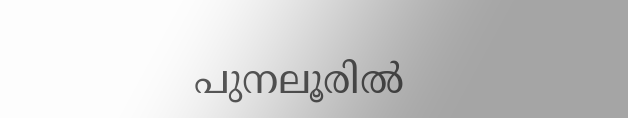പുനലൂരില്‍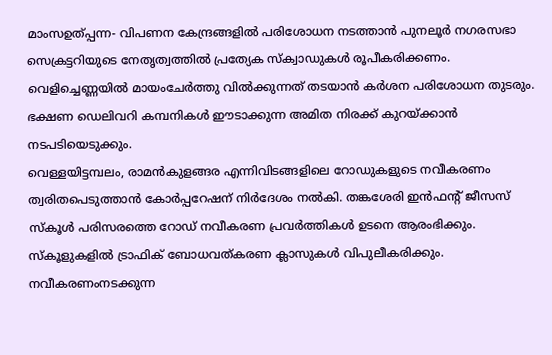മാംസഉത്പ്പന്ന- വിപണന കേന്ദ്രങ്ങളില്‍ പരിശോധന നടത്താന്‍ പുനലൂര്‍ നഗരസഭാ സെക്രട്ടറിയുടെ നേതൃത്വത്തില്‍ പ്രത്യേക സ്‌ക്വാഡുകള്‍ രൂപീകരിക്കണം. വെളിച്ചെണ്ണയില്‍ മായംചേര്‍ത്തു വില്‍ക്കുന്നത് തടയാന്‍ കര്‍ശന പരിശോധന തുടരും. ഭക്ഷണ ഡെലിവറി കമ്പനികള്‍ ഈടാക്കുന്ന അമിത നിരക്ക് കുറയ്ക്കാന്‍ നടപടിയെടുക്കും.
വെള്ളയിട്ടമ്പലം, രാമന്‍കുളങ്ങര എന്നിവിടങ്ങളിലെ റോഡുകളുടെ നവീകരണം ത്വരിതപെടുത്താന്‍ കോര്‍പ്പറേഷന് നിര്‍ദേശം നല്‍കി. തങ്കശേരി ഇന്‍ഫന്റ് ജീസസ് സ്‌കൂള്‍ പരിസരത്തെ റോഡ് നവീകരണ പ്രവര്‍ത്തികള്‍ ഉടനെ ആരംഭിക്കും. സ്‌കൂളുകളില്‍ ട്രാഫിക് ബോധവത്കരണ ക്ലാസുകള്‍ വിപുലീകരിക്കും. നവീകരണംനടക്കുന്ന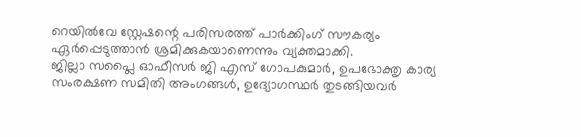റെയില്‍വേ സ്റ്റേഷന്റെ പരിസരത്ത് പാര്‍ക്കിംഗ് സൗകര്യം ഏര്‍പ്പെടുത്താന്‍ ശ്രമിക്കുകയാണെന്നും വ്യക്തമാക്കി.
ജില്ലാ സപ്ലൈ ഓഫീസര്‍ ജി എസ് ഗോപകുമാര്‍, ഉപഭോക്തൃ കാര്യ സംരക്ഷണ സമിതി അംഗങ്ങള്‍, ഉദ്യോഗസ്ഥര്‍ തുടങ്ങിയവര്‍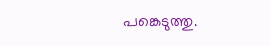പങ്കെടുത്തു.